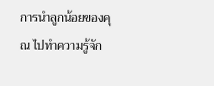การนำลูกน้อยของคุณ ไปทำความรู้จัก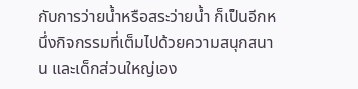กับการว่ายน้ำหรือสระว่ายน้ำ ก็เป็นอีกหนึ่งกิจกรรมที่เต็มไปด้วยความสนุกสนาน และเด็กส่วนใหญ่เอง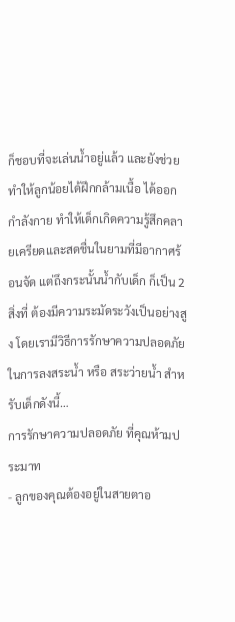ก็ชอบที่จะเล่นน้ำอยู่แล้ว และยังช่วยทำให้ลูกน้อยได้ฝึกกล้ามเนื้อ ได้ออกกำลังกาย ทำให้เด็กเกิดความรู้สึกคลายเครียดและสดชื่นในยามที่มีอากาศร้อนจัด แต่ถึงกระนั้นน้ำกับเด็ก ก็เป็น 2 สิ่งที่ ต้องมีความระมัดระวังเป็นอย่างสูง โดยเรามีวิธีการรักษาความปลอดภัยในการลงสระน้ำ หรือ สระว่ายน้ำ สำหรับเด็กดังนี้…
การรักษาความปลอดภัย ที่คุณห้ามประมาท
- ลูกของคุณต้องอยู่ในสายตาอ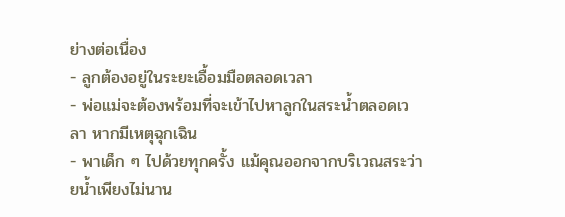ย่างต่อเนื่อง
- ลูกต้องอยู่ในระยะเอื้อมมือตลอดเวลา
- พ่อแม่จะต้องพร้อมที่จะเข้าไปหาลูกในสระน้ำตลอดเวลา หากมีเหตุฉุกเฉิน
- พาเด็ก ๆ ไปด้วยทุกครั้ง แม้คุณออกจากบริเวณสระว่ายน้ำเพียงไม่นาน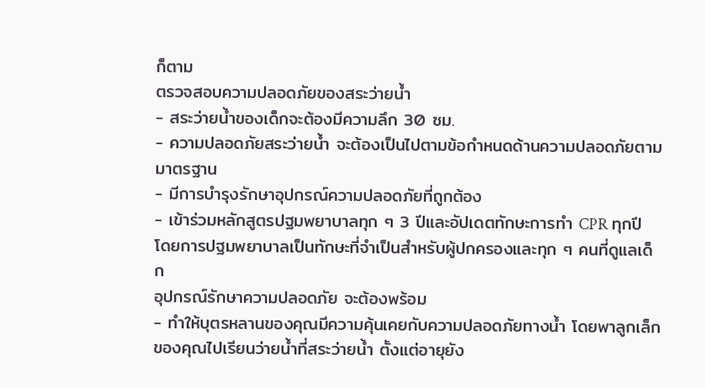ก็ตาม
ตรวจสอบความปลอดภัยของสระว่ายน้ำ
- สระว่ายน้ำของเด็กจะต้องมีความลึก 30 ซม.
- ความปลอดภัยสระว่ายน้ำ จะต้องเป็นไปตามข้อกำหนดด้านความปลอดภัยตามมาตรฐาน
- มีการบำรุงรักษาอุปกรณ์ความปลอดภัยที่ถูกต้อง
- เข้าร่วมหลักสูตรปฐมพยาบาลทุก ๆ 3 ปีและอัปเดตทักษะการทำ CPR ทุกปี โดยการปฐมพยาบาลเป็นทักษะที่จำเป็นสำหรับผู้ปกครองและทุก ๆ คนที่ดูแลเด็ก
อุปกรณ์รักษาความปลอดภัย จะต้องพร้อม
- ทำให้บุตรหลานของคุณมีความคุ้นเคยกับความปลอดภัยทางน้ำ โดยพาลูกเล็กของคุณไปเรียนว่ายน้ำที่สระว่ายน้ำ ตั้งแต่อายุยัง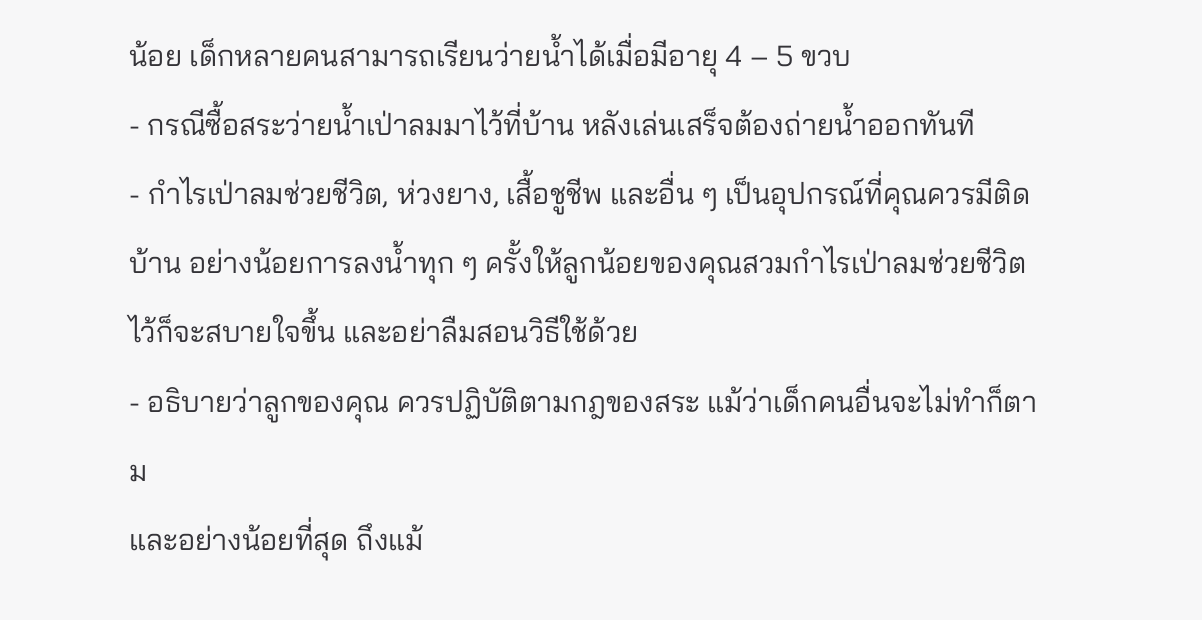น้อย เด็กหลายคนสามารถเรียนว่ายน้ำได้เมื่อมีอายุ 4 – 5 ขวบ
- กรณีซื้อสระว่ายน้ำเป่าลมมาไว้ที่บ้าน หลังเล่นเสร็จต้องถ่ายน้ำออกทันที
- กำไรเป่าลมช่วยชีวิต, ห่วงยาง, เสื้อชูชีพ และอื่น ๆ เป็นอุปกรณ์ที่คุณควรมีติดบ้าน อย่างน้อยการลงน้ำทุก ๆ ครั้งให้ลูกน้อยของคุณสวมกำไรเป่าลมช่วยชีวิตไว้ก็จะสบายใจขึ้น และอย่าลืมสอนวิธีใช้ด้วย
- อธิบายว่าลูกของคุณ ควรปฏิบัติตามกฎของสระ แม้ว่าเด็กคนอื่นจะไม่ทำก็ตาม
และอย่างน้อยที่สุด ถึงแม้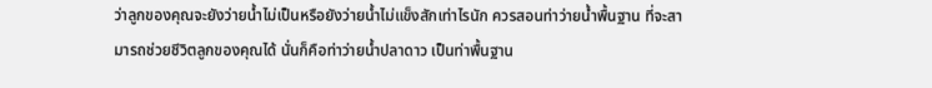ว่าลูกของคุณจะยังว่ายน้ำไม่เป็นหรือยังว่ายน้ำไม่แข็งสักเท่าไรนัก ควรสอนท่าว่ายน้ำพื้นฐาน ที่จะสามารถช่วยชีวิตลูกของคุณได้ นั่นก็คือท่าว่ายน้ำปลาดาว เป็นท่าพื้นฐาน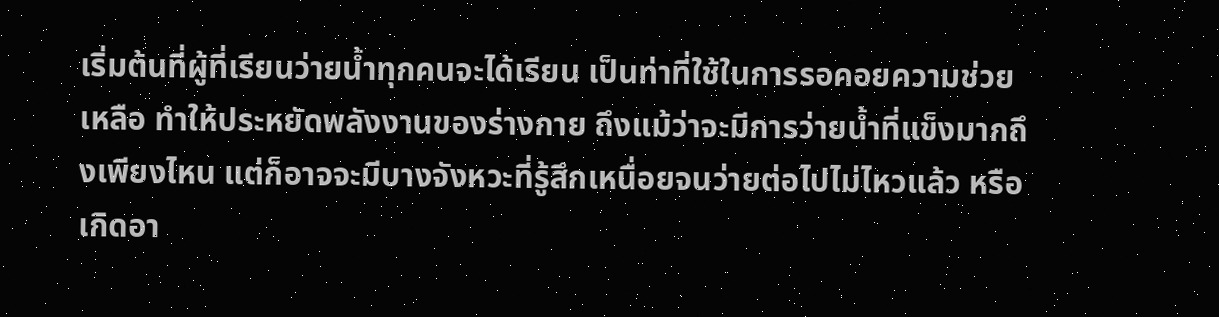เริ่มต้นที่ผู้ที่เรียนว่ายน้ำทุกคนจะได้เรียน เป็นท่าที่ใช้ในการรอคอยความช่วยเหลือ ทำให้ประหยัดพลังงานของร่างกาย ถึงแม้ว่าจะมีการว่ายน้ำที่แข็งมากถึงเพียงไหน แต่ก็อาจจะมีบางจังหวะที่รู้สึกเหนื่อยจนว่ายต่อไปไม่ไหวแล้ว หรือเกิดอา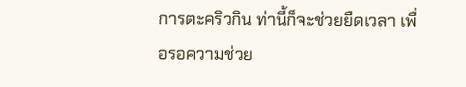การตะคริวกิน ท่านี้ก็จะช่วยยืดเวลา เพื่อรอความช่วย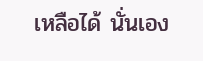เหลือได้ นั่นเอง